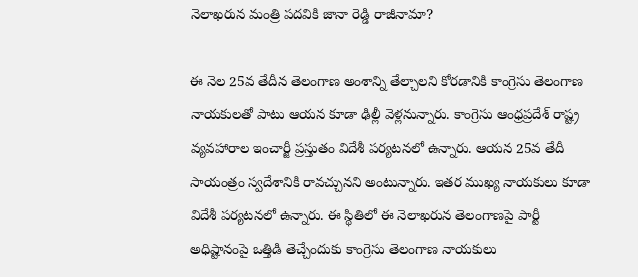నెలాఖరున మంత్రి పదవికి జానా రెడ్డి రాజీనామా?

ఈ నెల 25వ తేదీన తెలంగాణ అంశాన్ని తేల్చాలని కోరడానికి కాంగ్రెసు తెలంగాణ నాయకులతో పాటు ఆయన కూడా ఢిల్లీ వెళ్లనున్నారు. కాంగ్రెసు ఆంధ్రప్రదేశ్ రాష్ట్ర వ్యవహారాల ఇంచార్జీ ప్రస్తుతం విదేశీ పర్యటనలో ఉన్నారు. ఆయన 25వ తేదీ సాయంత్రం స్వదేశానికి రావచ్చునని అంటున్నారు. ఇతర ముఖ్య నాయకులు కూడా విదేశీ పర్యటనలో ఉన్నారు. ఈ స్థితిలో ఈ నెలాఖరున తెలంగాణపై పార్టీ అధిష్టానంపై ఒత్తిడి తెచ్చేందుకు కాంగ్రెసు తెలంగాణ నాయకులు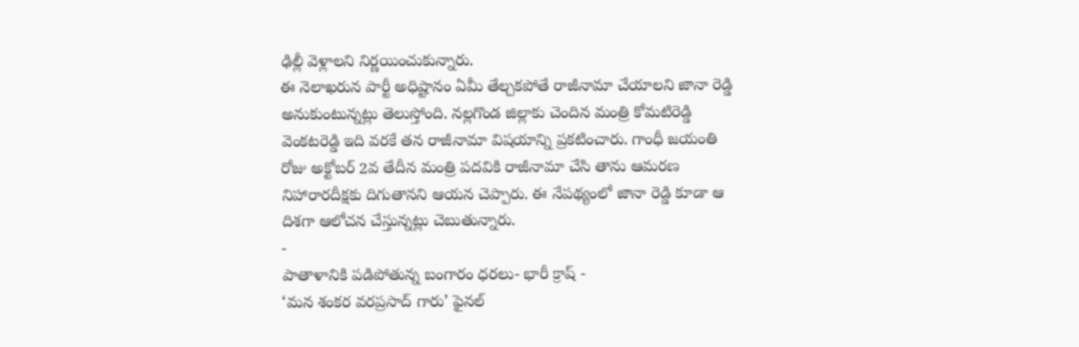ఢిల్లీ వెళ్లాలని నిర్ణయించుకున్నారు.
ఈ నెలాఖరున పార్టీ అధిష్టానం ఏమీ తేల్చకపోతే రాజీనామా చేయాలని జానా రెడ్డి అనుకుంటున్నట్లు తెలుస్తోంది. నల్లగొండ జిల్లాకు చెందిన మంత్రి కోమటిరెడ్డి వెంకటరెడ్డి ఇది వరకే తన రాజీనామా విషయాన్ని ప్రకటించారు. గాంధీ జయంతి రోజు అక్టోబర్ 2వ తేదీన మంత్రి పదవికి రాజీనామా చేసి తాను ఆమరణ నిహారారదీక్షకు దిగుతానని ఆయన చెప్పారు. ఈ నేపథ్యంలో జానా రెడ్డి కూడా ఆ దిశగా ఆలోచన చేస్తున్నట్లు చెబుతున్నారు.
-
పాతాళానికి పడిపోతున్న బంగారం ధరలు- భారీ క్రాష్ -
‘మన శంకర వరప్రసాద్ గారు’ ఫైనల్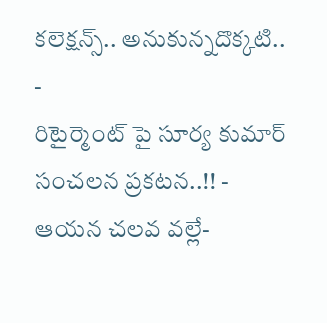కలెక్షన్స్.. అనుకున్నదొక్కటి.. -
రిటైర్మెంట్ పై సూర్య కుమార్ సంచలన ప్రకటన..!! -
ఆయన చలవ వల్లే-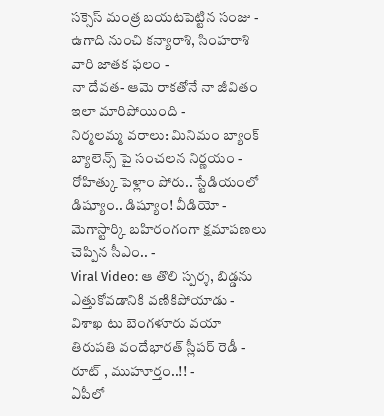సక్సెస్ మంత్ర బయటపెట్టిన సంజు -
ఉగాది నుంచి కన్యారాశి, సింహరాశి వారి జాతక ఫలం -
నా దేవత- ఆమె రాకతోనే నా జీవితం ఇలా మారిపోయింది -
నిర్మలమ్మ వరాలు: మినిమం బ్యాంక్ బ్యాలెన్స్ పై సంచలన నిర్ణయం -
రోహిత్కు పెళ్లాం పోరు.. స్టేడియంలో డిష్యూం.. డిష్యూం! వీడియో -
మెగాస్టార్కి బహిరంగంగా క్షమాపణలు చెప్పిన సీఎం.. -
Viral Video: ఆ తొలి స్పర్శ, బిడ్డను ఎత్తుకోవడానికి వణికిపోయాడు -
విశాఖ టు బెంగళూరు వయా తిరుపతి వందేభారత్ స్లీపర్ రెడీ - రూట్ , ముహూర్తం..!! -
ఏపీలో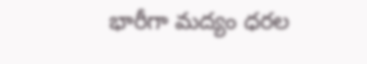భారీగా మద్యం ధరల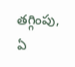తగ్గింపు, ఏ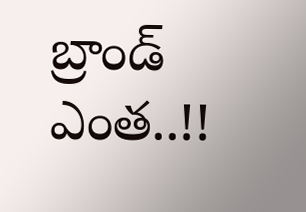బ్రాండ్ ఎంత..!!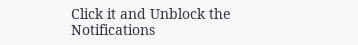Click it and Unblock the Notifications